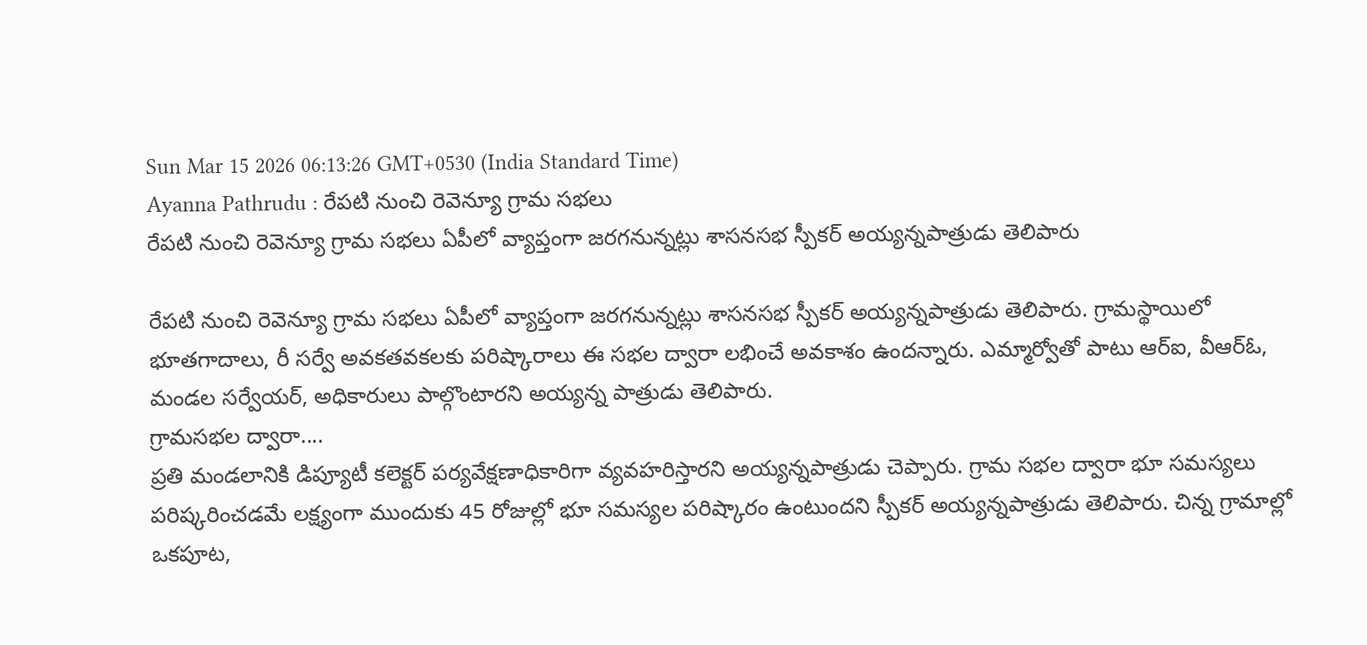Sun Mar 15 2026 06:13:26 GMT+0530 (India Standard Time)
Ayanna Pathrudu : రేపటి నుంచి రెవెన్యూ గ్రామ సభలు
రేపటి నుంచి రెవెన్యూ గ్రామ సభలు ఏపీలో వ్యాప్తంగా జరగనున్నట్లు శాసనసభ స్పీకర్ అయ్యన్నపాత్రుడు తెలిపారు

రేపటి నుంచి రెవెన్యూ గ్రామ సభలు ఏపీలో వ్యాప్తంగా జరగనున్నట్లు శాసనసభ స్పీకర్ అయ్యన్నపాత్రుడు తెలిపారు. గ్రామస్థాయిలో భూతగాదాలు, రీ సర్వే అవకతవకలకు పరిష్కారాలు ఈ సభల ద్వారా లభించే అవకాశం ఉందన్నారు. ఎమ్మార్వోతో పాటు ఆర్ఐ, వీఆర్ఓ, మండల సర్వేయర్, అధికారులు పాల్గొంటారని అయ్యన్న పాత్రుడు తెలిపారు.
గ్రామసభల ద్వారా....
ప్రతి మండలానికి డిప్యూటీ కలెక్టర్ పర్యవేక్షణాధికారిగా వ్యవహరిస్తారని అయ్యన్నపాత్రుడు చెప్పారు. గ్రామ సభల ద్వారా భూ సమస్యలు పరిష్కరించడమే లక్ష్యంగా ముందుకు 45 రోజుల్లో భూ సమస్యల పరిష్కారం ఉంటుందని స్పీకర్ అయ్యన్నపాత్రుడు తెలిపారు. చిన్న గ్రామాల్లో ఒకపూట,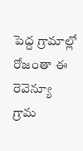పెద్ద గ్రామాల్లో రోజంతా ఈ రెవెన్యూ గ్రామ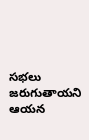సభలు జరుగుతాయని ఆయన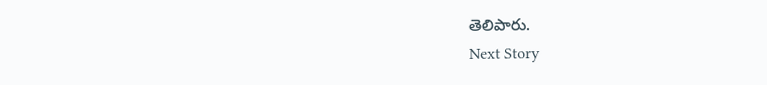తెలిపారు.
Next Story